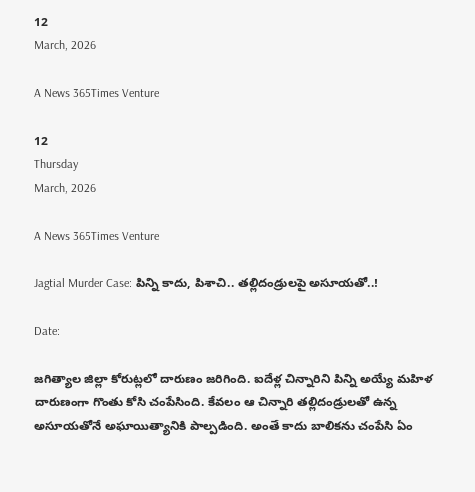12
March, 2026

A News 365Times Venture

12
Thursday
March, 2026

A News 365Times Venture

Jagtial Murder Case: పిన్ని కాదు, పిశాచి.. తల్లిదండ్రులపై అసూయతో..!

Date:

జగిత్యాల జిల్లా కోరుట్లలో దారుణం జరిగింది. ఐదేళ్ల చిన్నారిని పిన్ని అయ్యే మహిళ దారుణంగా గొంతు కోసి చంపేసింది. కేవలం ఆ చిన్నారి తల్లిదండ్రులతో ఉన్న అసూయతోనే అఘాయిత్యానికి పాల్పడింది. అంతే కాదు బాలికను చంపేసి ఏం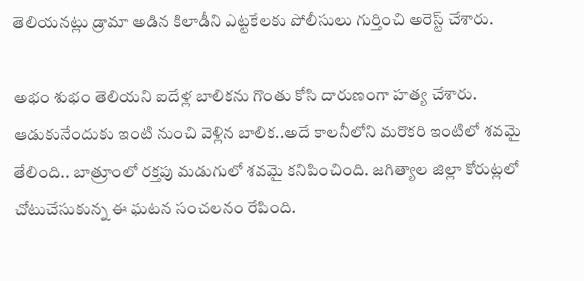తెలియనట్లు డ్రామా అడిన కిలాడీని ఎట్టకేలకు పోలీసులు గుర్తించి అరెస్ట్ చేశారు.

అభం శుభం తెలియని ఐదేళ్ల బాలికను గొంతు కోసి దారుణంగా హత్య చేశారు. ఆడుకునేందుకు ఇంటి నుంచి వెళ్లిన బాలిక..అదే కాలనీలోని మరొకరి ఇంటిలో శవమై తేలింది.. బాత్రూంలో రక్తపు మడుగులో శవమై కనిపించింది. జగిత్యాల జిల్లా కోరుట్లలో చోటుచేసుకున్న ఈ ఘటన సంచలనం రేపింది.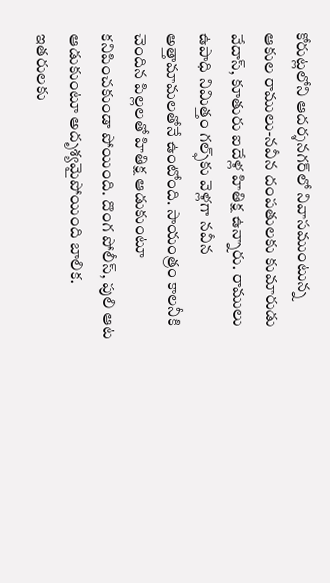కోరుట్లలోని ఆదర్శనగర్‌లో నివాసముంటున్న ఆకుల రాములు-నవీన దంపతులకు కుమారుడు వేదాస్‌, కూతురు ఐదేళ్ల హితిక్ష ఉన్నారు. రాములు ఉపాధి నిమిత్తం గల్ఫ్‌కు వెళ్లగా నవీన అత్తామామలతోనే ఉంటోంది. సాయంత్రం కాలనీకి చెందిన పిల్లలతో హితిక్ష ఆడుకుంటూ కనిపించకుండా పోయింది. దొంగ పోలీస్, పులి ఆట ఆడుకుంటూ అదృశ్యమైపోయింది బాలిక. ఇతరులకు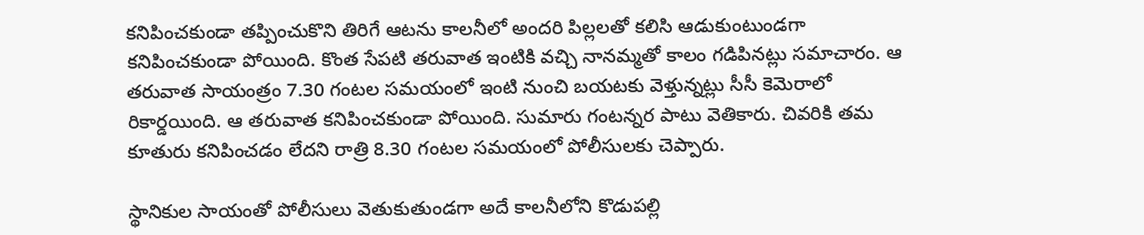కనిపించకుండా తప్పించుకొని తిరిగే ఆటను కాలనీలో అందరి పిల్లలతో కలిసి ఆడుకుంటుండగా కనిపించకుండా పోయింది. కొంత సేపటి తరువాత ఇంటికి వచ్చి నానమ్మతో కాలం గడిపినట్లు సమాచారం. ఆ తరువాత సాయంత్రం 7.30 గంటల సమయంలో ఇంటి నుంచి బయటకు వెళ్తున్నట్లు సీసీ కెమెరాలో రికార్డయింది. ఆ తరువాత కనిపించకుండా పోయింది. సుమారు గంటన్నర పాటు వెతికారు. చివరికి తమ కూతురు కనిపించడం లేదని రాత్రి 8.30 గంటల సమయంలో పోలీసులకు చెప్పారు.

స్థానికుల సాయంతో పోలీసులు వెతుకుతుండగా అదే కాలనీలోని కొడుపల్లి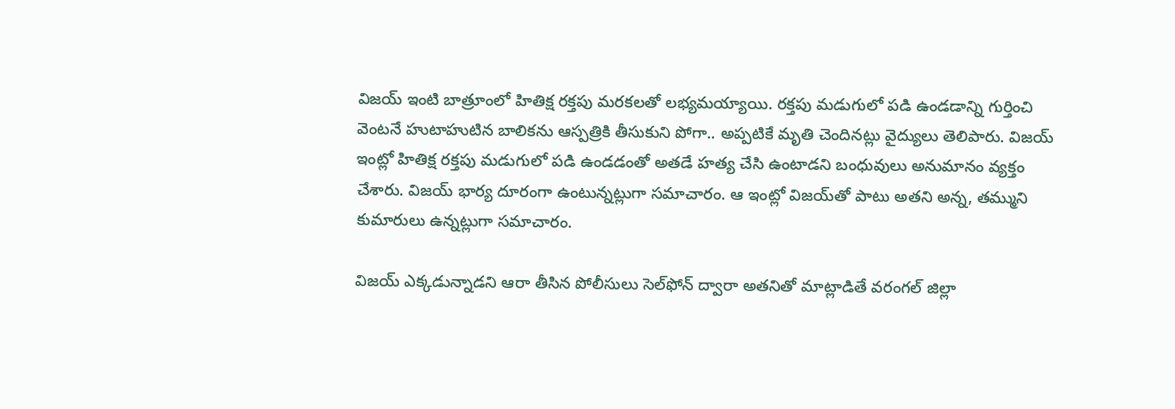విజయ్‌ ఇంటి బాత్రూంలో హితిక్ష రక్తపు మరకలతో లభ్యమయ్యాయి. రక్తపు మడుగులో పడి ఉండడాన్ని గుర్తించి వెంటనే హుటాహుటిన బాలికను ఆస్పత్రికి తీసుకుని పోగా.. అప్పటికే మృతి చెందినట్లు వైద్యులు తెలిపారు. విజయ్‌ ఇంట్లో హితిక్ష రక్తపు మడుగులో పడి ఉండడంతో అతడే హత్య చేసి ఉంటాడని బంధువులు అనుమానం వ్యక్తం చేశారు. విజయ్‌ భార్య దూరంగా ఉంటున్నట్లుగా సమాచారం. ఆ ఇంట్లో విజయ్‌తో పాటు అతని అన్న, తమ్ముని కుమారులు ఉన్నట్లుగా సమాచారం.

విజయ్‌ ఎక్కడున్నాడని ఆరా తీసిన పోలీసులు సెల్‌ఫోన్‌ ద్వారా అతనితో మాట్లాడితే వరంగల్‌ జిల్లా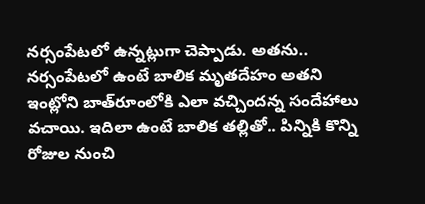నర్సంపేటలో ఉన్నట్లుగా చెప్పాడు. అతను.. నర్సంపేటలో ఉంటే బాలిక మృతదేహం అతని ఇంట్లోని బాత్‌రూంలోకి ఎలా వచ్చిందన్న సందేహాలు వచాయి. ఇదిలా ఉంటే బాలిక తల్లితో.. పిన్నికి కొన్ని రోజుల నుంచి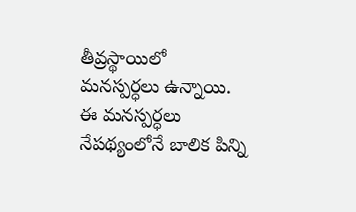తీవ్రస్థాయిలో మనస్పర్ధలు ఉన్నాయి. ఈ మనస్పర్ధలు నేపథ్యంలోనే బాలిక పిన్ని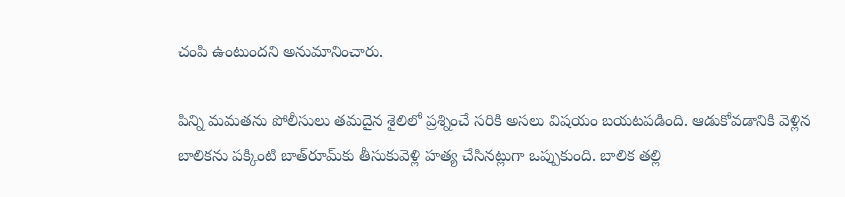చంపి ఉంటుందని అనుమానించారు.

పిన్ని మమతను పోలీసులు తమదైన శైలిలో ప్రశ్నించే సరికి అసలు విషయం బయటపడింది. ఆడుకోవడానికి వెళ్లిన బాలికను పక్కింటి బాత్‌రూమ్‌కు తీసుకువెళ్లి హత్య చేసినట్లుగా ఒప్పుకుంది. బాలిక తల్లి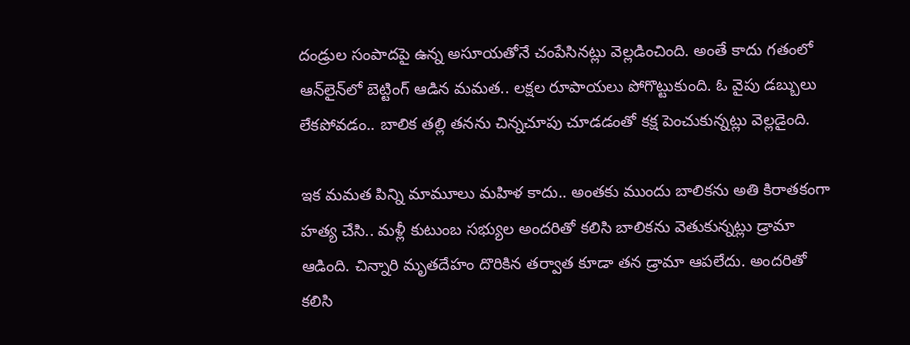దండ్రుల సంపాదపై ఉన్న అసూయతోనే చంపేసినట్లు వెల్లడించింది. అంతే కాదు గతంలో ఆన్‌లైన్‌లో బెట్టింగ్ ఆడిన మమత.. లక్షల రూపాయలు పోగొట్టుకుంది. ఓ వైపు డబ్బులు లేకపోవడం.. బాలిక తల్లి తనను చిన్నచూపు చూడడంతో కక్ష పెంచుకున్నట్లు వెల్లడైంది.

ఇక మమత పిన్ని మామూలు మహిళ కాదు.. అంతకు ముందు బాలికను అతి కిరాతకంగా హత్య చేసి.. మళ్లీ కుటుంబ సభ్యుల అందరితో కలిసి బాలికను వెతుకున్నట్లు డ్రామా ఆడింది. చిన్నారి మృతదేహం దొరికిన తర్వాత కూడా తన డ్రామా ఆపలేదు. అందరితో కలిసి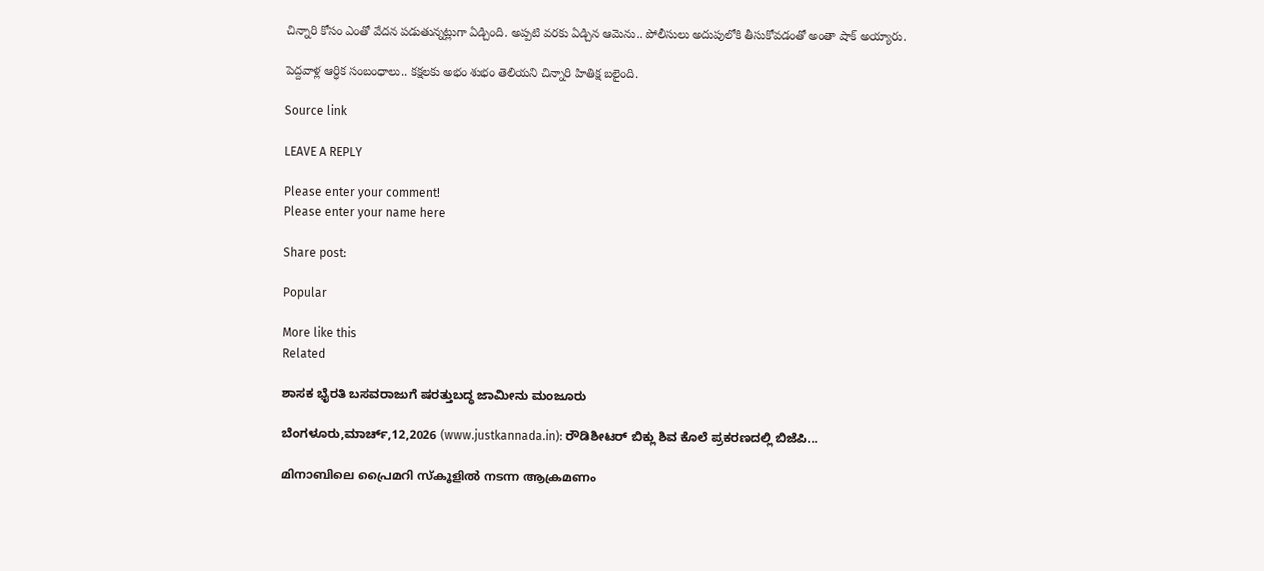చిన్నారి కోసం ఎంతో వేదన పడుతున్నట్లుగా ఏడ్చింది. అప్పటి వరకు ఏడ్చిన ఆమెను.. పోలీసులు అదుపులోకి తీసుకోవడంతో అంతా షాక్ అయ్యారు.

పెద్దవాళ్ల ఆర్ధిక సంబంధాలు.. కక్షలకు అభం శుభం తెలియని చిన్నారి హితిక్ష బలైంది.

Source link

LEAVE A REPLY

Please enter your comment!
Please enter your name here

Share post:

Popular

More like this
Related

ಶಾಸಕ ಭೈರತಿ ಬಸವರಾಜುಗೆ ಷರತ್ತುಬದ್ಧ ಜಾಮೀನು ಮಂಜೂರು

ಬೆಂಗಳೂರು,ಮಾರ್ಚ್,12,2026 (www.justkannada.in): ರೌಡಿಶೀಟರ್ ಬಿಕ್ಲು ಶಿವ ಕೊಲೆ ಪ್ರಕರಣದಲ್ಲಿ ಬಿಜೆಪಿ...

മിനാബിലെ പ്രൈമറി സ്‌കൂളിൽ നടന്ന ആക്രമണം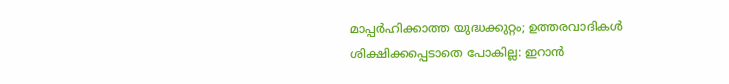മാപ്പർഹിക്കാത്ത യുദ്ധക്കുറ്റം; ഉത്തരവാദികൾ ശിക്ഷിക്കപ്പെടാതെ പോകില്ല: ഇറാൻ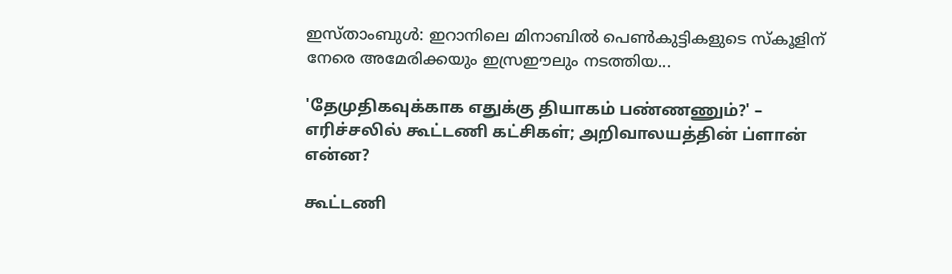ഇസ്താംബുൾ: ഇറാനിലെ മിനാബിൽ പെൺകുട്ടികളുടെ സ്കൂളിന് നേരെ അമേരിക്കയും ഇസ്രഈലും നടത്തിയ...

'தேமுதிகவுக்காக எதுக்கு தியாகம் பண்ணணும்?' – எரிச்சலில் கூட்டணி கட்சிகள்; அறிவாலயத்தின் ப்ளான் என்ன?

கூட்டணி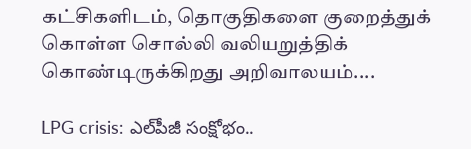கட்சிகளிடம், தொகுதிகளை குறைத்துக் கொள்ள சொல்லி வலியறுத்திக் கொண்டிருக்கிறது அறிவாலயம்....

LPG crisis: ఎల్‌పీజీ సంక్షోభం..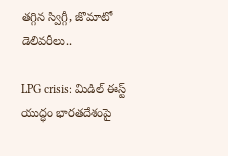తగ్గిన స్విగ్గీ, జొమాటో డెలివరీలు..

LPG crisis: మిడిల్ ఈస్ట్ యుద్ధం భారతదేశంపై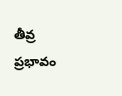తీవ్ర ప్రభావం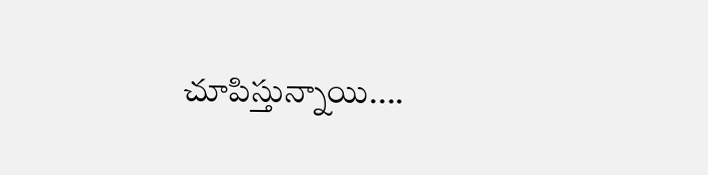చూపిస్తున్నాయి....